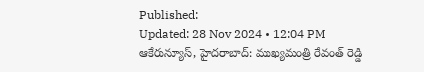Published:
Updated: 28 Nov 2024 • 12:04 PM
ఆకేరున్యూస్, హైదరాబాద్: ముఖ్యమంత్రి రేవంత్ రెడ్డి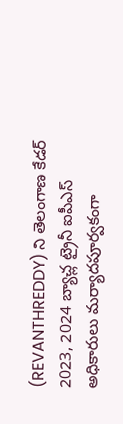(REVANTHREDDY) ని తెలంగాణ కేడర్ 2023, 2024 బ్యాచ్ల ట్రైనీ ఐపీఎస్ అధికారులు మర్యాదపూర్వకంగా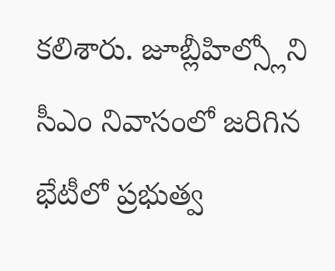కలిశారు. జూబ్లీహిల్స్లోని సీఎం నివాసంలో జరిగిన భేటీలో ప్రభుత్వ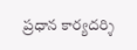ప్రధాన కార్యదర్శి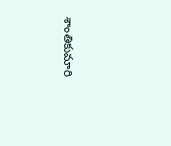శాంతికుమారి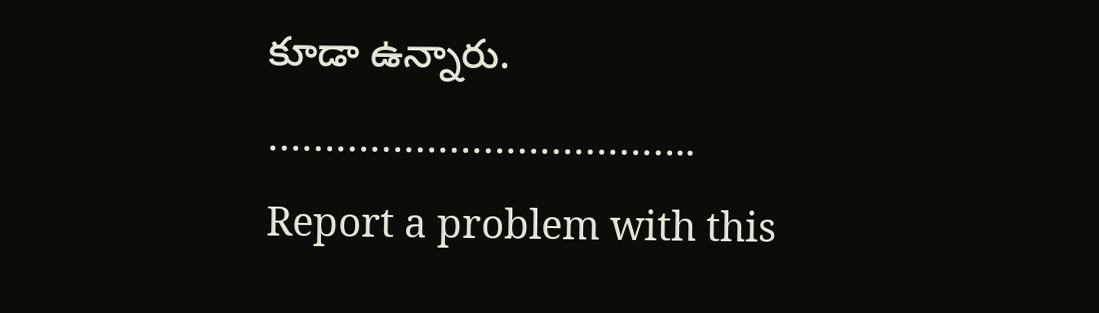కూడా ఉన్నారు.
………………………………..
Report a problem with this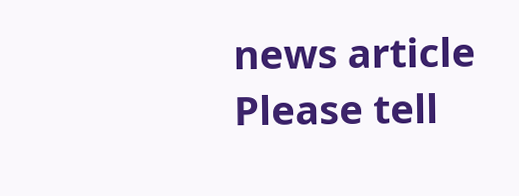news article
Please tell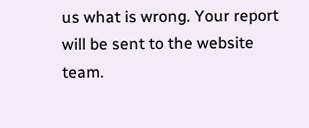us what is wrong. Your report will be sent to the website team.